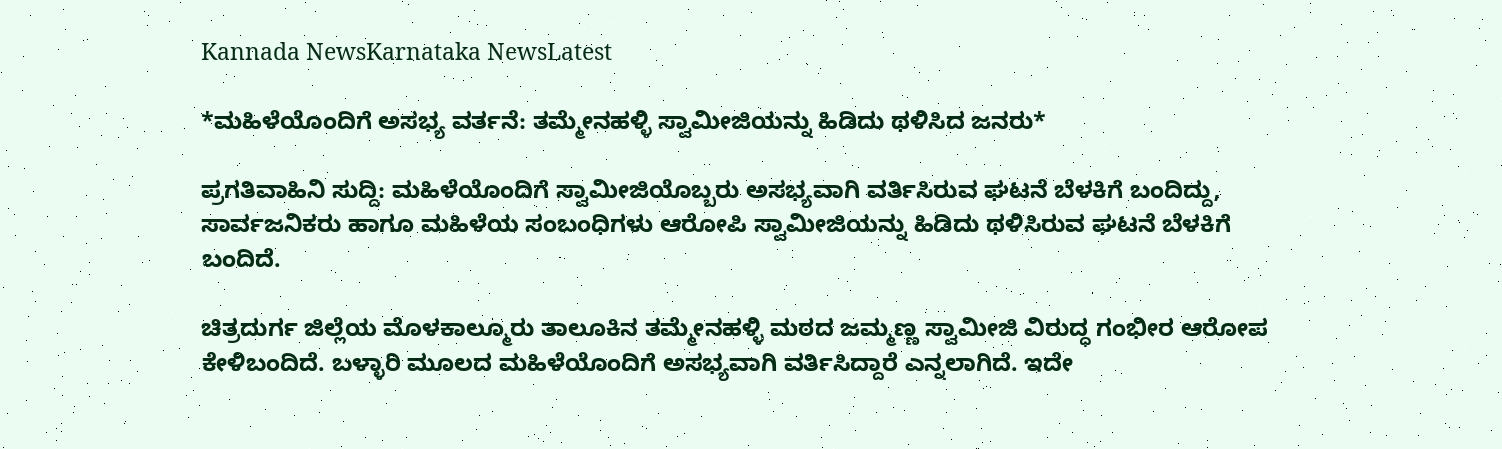Kannada NewsKarnataka NewsLatest

*ಮಹಿಳೆಯೊಂದಿಗೆ ಅಸಭ್ಯ ವರ್ತನೆ: ತಮ್ಮೇನಹಳ್ಳಿ ಸ್ವಾಮೀಜಿಯನ್ನು ಹಿಡಿದು ಥಳಿಸಿದ ಜನರು*

ಪ್ರಗತಿವಾಹಿನಿ ಸುದ್ದಿ: ಮಹಿಳೆಯೊಂದಿಗೆ ಸ್ವಾಮೀಜಿಯೊಬ್ಬರು ಅಸಭ್ಯವಾಗಿ ವರ್ತಿಸಿರುವ ಘಟನೆ ಬೆಳಕಿಗೆ ಬಂದಿದ್ದು, ಸಾರ್ವಜನಿಕರು ಹಾಗೂ ಮಹಿಳೆಯ ಸಂಬಂಧಿಗಳು ಆರೋಪಿ ಸ್ವಾಮೀಜಿಯನ್ನು ಹಿಡಿದು ಥಳಿಸಿರುವ ಘಟನೆ ಬೆಳಕಿಗೆ ಬಂದಿದೆ.

ಚಿತ್ರದುರ್ಗ ಜಿಲ್ಲೆಯ ಮೊಳಕಾಲ್ಮೂರು ತಾಲೂಕಿನ ತಮ್ಮೇನಹಳ್ಳಿ ಮಠದ ಜಮ್ಮಣ್ಣ ಸ್ವಾಮೀಜಿ ವಿರುದ್ಧ ಗಂಭೀರ ಆರೋಪ ಕೇಳಿಬಂದಿದೆ. ಬಳ್ಳಾರಿ ಮೂಲದ ಮಹಿಳೆಯೊಂದಿಗೆ ಅಸಭ್ಯವಾಗಿ ವರ್ತಿಸಿದ್ದಾರೆ ಎನ್ನಲಾಗಿದೆ. ಇದೇ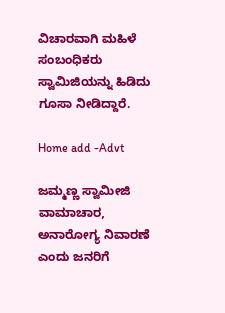ವಿಚಾರವಾಗಿ ಮಹಿಳೆ ಸಂಬಂಧಿಕರು ಸ್ವಾಮಿಜಿಯನ್ನು ಹಿಡಿದು ಗೂಸಾ ನೀಡಿದ್ದಾರೆ.

Home add -Advt

ಜಮ್ಮಣ್ಣ ಸ್ವಾಮೀಜಿ ವಾಮಾಚಾರ, ಅನಾರೋಗ್ಯ ನಿವಾರಣೆ ಎಂದು ಜನರಿಗೆ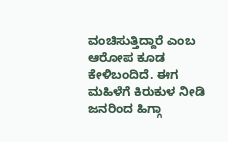ವಂಚಿಸುತ್ತಿದ್ದಾರೆ ಎಂಬ ಆರೋಪ ಕೂಡ ಕೇಳಿಬಂದಿದೆ. ಈಗ ಮಹಿಳೆಗೆ ಕಿರುಕುಳ ನೀಡಿ ಜನರಿಂದ ಹಿಗ್ಗಾ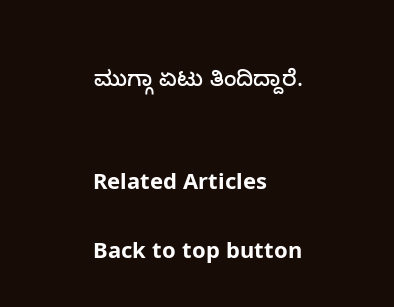ಮುಗ್ಗಾ ಏಟು ತಿಂದಿದ್ದಾರೆ.


Related Articles

Back to top button